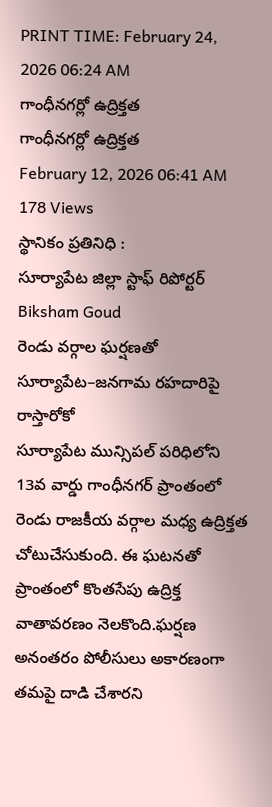PRINT TIME: February 24, 2026 06:24 AM
గాంధీనగర్లో ఉద్రిక్తత
గాంధీనగర్లో ఉద్రిక్తత
February 12, 2026 06:41 AM
178 Views
స్థానికం ప్రతినిధి :
సూర్యాపేట జిల్లా స్టాఫ్ రిపోర్టర్
Biksham Goud
రెండు వర్గాల ఘర్షణతో సూర్యాపేట–జనగామ రహదారిపై రాస్తారోకో
సూర్యాపేట మున్సిపల్ పరిధిలోని 13వ వార్డు గాంధీనగర్ ప్రాంతంలో రెండు రాజకీయ వర్గాల మధ్య ఉద్రిక్తత చోటుచేసుకుంది. ఈ ఘటనతో ప్రాంతంలో కొంతసేపు ఉద్రిక్త వాతావరణం నెలకొంది.ఘర్షణ అనంతరం పోలీసులు అకారణంగా తమపై దాడి చేశారని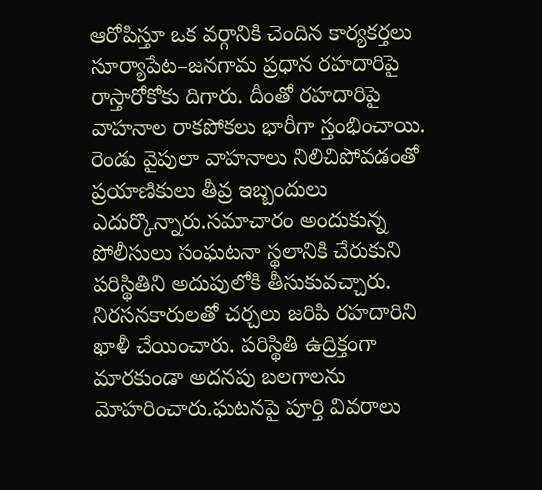ఆరోపిస్తూ ఒక వర్గానికి చెందిన కార్యకర్తలు సూర్యాపేట–జనగామ ప్రధాన రహదారిపై రాస్తారోకోకు దిగారు. దీంతో రహదారిపై వాహనాల రాకపోకలు భారీగా స్తంభించాయి. రెండు వైపులా వాహనాలు నిలిచిపోవడంతో ప్రయాణికులు తీవ్ర ఇబ్బందులు ఎదుర్కొన్నారు.సమాచారం అందుకున్న పోలీసులు సంఘటనా స్థలానికి చేరుకుని పరిస్థితిని అదుపులోకి తీసుకువచ్చారు. నిరసనకారులతో చర్చలు జరిపి రహదారిని ఖాళీ చేయించారు. పరిస్థితి ఉద్రిక్తంగా మారకుండా అదనపు బలగాలను మోహరించారు.ఘటనపై పూర్తి వివరాలు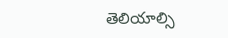తెలియాల్సి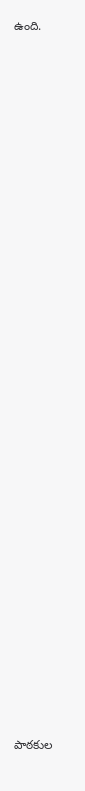ఉంది.

















































పాఠకుల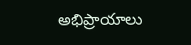అభిప్రాయాలు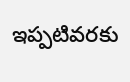ఇప్పటివరకు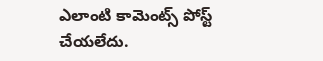ఎలాంటి కామెంట్స్ పోస్ట్ చేయలేదు.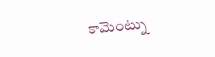కామెంట్ను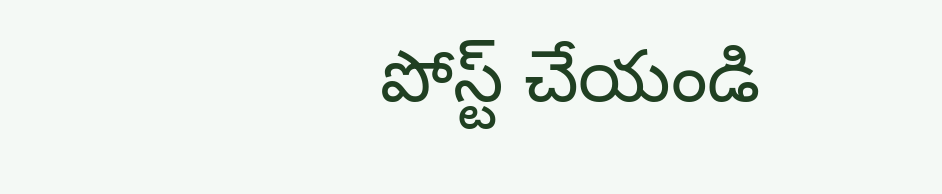పోస్ట్ చేయండి